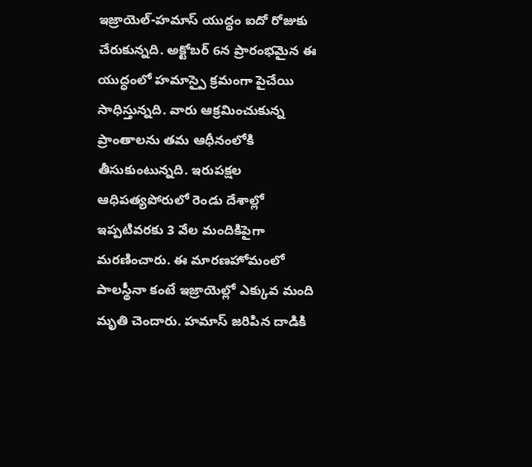ఇజ్రాయెల్-హమాస్ యుద్ధం ఐదో రోజుకు చేరుకున్నది. అక్టోబర్ 6న ప్రారంభమైన ఈ యుద్ధంలో హమాస్పై క్రమంగా పైచేయి సాధిస్తున్నది. వారు ఆక్రమించుకున్న ప్రాంతాలను తమ ఆధీనంలోకి తీసుకుంటున్నది. ఇరుపక్షల ఆధిపత్యపోరులో రెండు దేశాల్లో ఇప్పటివరకు 3 వేల మందికిపైగా మరణించారు. ఈ మారణహోమంలో పాలస్థీనా కంటే ఇజ్రాయెల్లో ఎక్కువ మంది మృతి చెందారు. హమాస్ జరిపిన దాడికి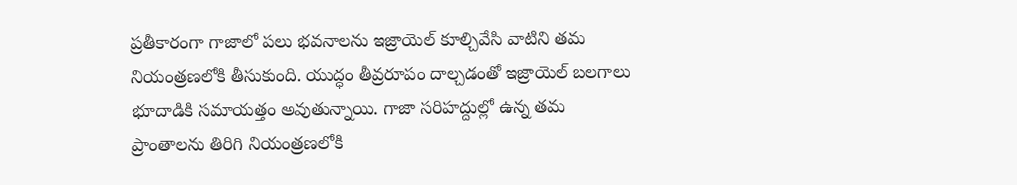ప్రతీకారంగా గాజాలో పలు భవనాలను ఇజ్రాయెల్ కూల్చివేసి వాటిని తమ నియంత్రణలోకి తీసుకుంది. యుద్ధం తీవ్రరూపం దాల్చడంతో ఇజ్రాయెల్ బలగాలు భూదాడికి సమాయత్తం అవుతున్నాయి. గాజా సరిహద్దుల్లో ఉన్న తమ ప్రాంతాలను తిరిగి నియంత్రణలోకి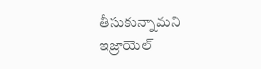తీసుకున్నామని ఇజ్రాయెల్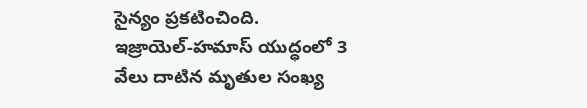సైన్యం ప్రకటించింది.
ఇజ్రాయెల్-హమాస్ యుద్ధంలో 3 వేలు దాటిన మృతుల సంఖ్య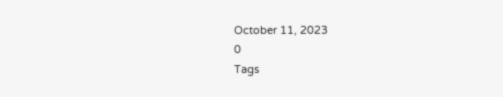October 11, 2023
0
Tags